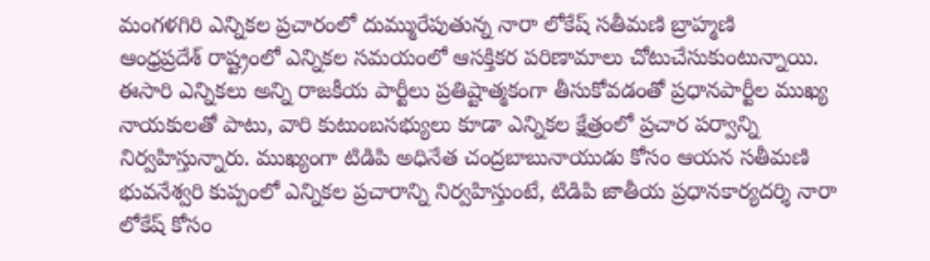మంగళగిరి ఎన్నికల ప్రచారంలో దుమ్మురేపుతున్న నారా లోకేష్ సతీమణి బ్రాహ్మణి
ఆంధ్రప్రదేశ్ రాష్ట్రంలో ఎన్నికల సమయంలో ఆసక్తికర పరిణామాలు చోటుచేసుకుంటున్నాయి. ఈసారి ఎన్నికలు అన్ని రాజకీయ పార్టీలు ప్రతిష్టాత్మకంగా తీసుకోవడంతో ప్రధానపార్టీల ముఖ్య నాయకులతో పాటు, వారి కుటుంబసభ్యులు కూడా ఎన్నికల క్షేత్రంలో ప్రచార పర్వాన్ని నిర్వహిస్తున్నారు. ముఖ్యంగా టిడిపి అధినేత చంద్రబాబునాయుడు కోసం ఆయన సతీమణి భువనేశ్వరి కుప్పంలో ఎన్నికల ప్రచారాన్ని నిర్వహిస్తుంటే, టిడిపి జాతీయ ప్రధానకార్యదర్శి నారా లోకేష్ కోసం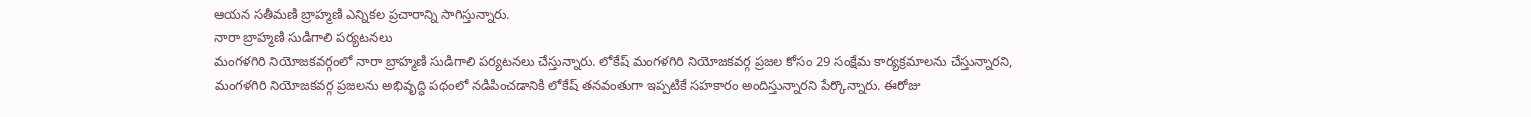ఆయన సతీమణి బ్రాహ్మణి ఎన్నికల ప్రచారాన్ని సాగిస్తున్నారు.
నారా బ్రాహ్మణి సుడిగాలి పర్యటనలు
మంగళగిరి నియోజకవర్గంలో నారా బ్రాహ్మణి సుడిగాలి పర్యటనలు చేస్తున్నారు. లోకేష్ మంగళగిరి నియోజకవర్గ ప్రజల కోసం 29 సంక్షేమ కార్యక్రమాలను చేస్తున్నారని, మంగళగిరి నియోజకవర్గ ప్రజలను అభివృద్ధి పథంలో నడిపించడానికి లోకేష్ తనవంతుగా ఇప్పటికే సహకారం అందిస్తున్నారని పేర్కొన్నారు. ఈరోజు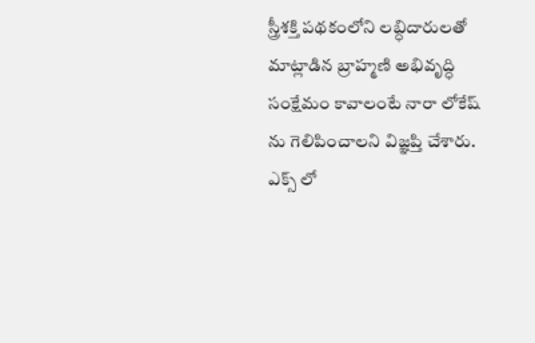స్త్రీశక్తి పథకంలోని లబ్ధిదారులతో మాట్లాడిన బ్రాహ్మణి అభివృద్ధి సంక్షేమం కావాలంటే నారా లోకేష్ ను గెలిపించాలని విజ్ఞప్తి చేశారు.
ఎక్స్ లో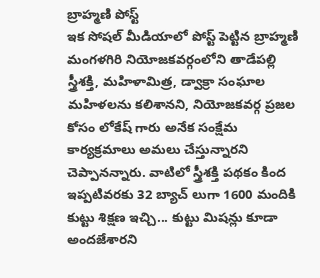బ్రాహ్మణి పోస్ట్
ఇక సోషల్ మీడియాలో పోస్ట్ పెట్టిన బ్రాహ్మణి మంగళగిరి నియోజకవర్గంలోని తాడేపల్లి స్త్రీశక్తి, మహిళామిత్ర, డ్వాక్రా సంఘాల మహిళలను కలిశానని, నియోజకవర్గ ప్రజల కోసం లోకేష్ గారు అనేక సంక్షేమ కార్యక్రమాలు అమలు చేస్తున్నారని చెప్పానన్నారు. వాటిలో స్త్రీశక్తి పథకం కింద ఇప్పటివరకు 32 బ్యాచ్ లుగా 1600 మందికి కుట్టు శిక్షణ ఇచ్చి... కుట్టు మిషన్లు కూడా అందజేశారని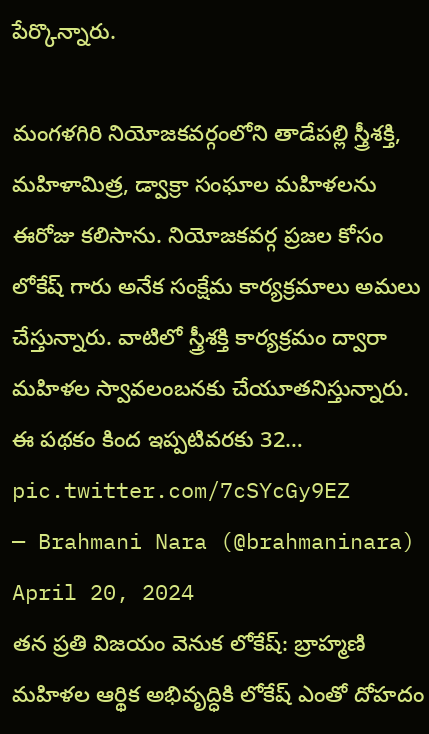పేర్కొన్నారు.

మంగళగిరి నియోజకవర్గంలోని తాడేపల్లి స్త్రీశక్తి, మహిళామిత్ర, డ్వాక్రా సంఘాల మహిళలను ఈరోజు కలిసాను. నియోజకవర్గ ప్రజల కోసం లోకేష్ గారు అనేక సంక్షేమ కార్యక్రమాలు అమలు చేస్తున్నారు. వాటిలో స్త్రీశక్తి కార్యక్రమం ద్వారా మహిళల స్వావలంబనకు చేయూతనిస్తున్నారు. ఈ పథకం కింద ఇప్పటివరకు 32… pic.twitter.com/7cSYcGy9EZ
— Brahmani Nara (@brahmaninara) April 20, 2024
తన ప్రతి విజయం వెనుక లోకేష్: బ్రాహ్మణి
మహిళల ఆర్థిక అభివృద్ధికి లోకేష్ ఎంతో దోహదం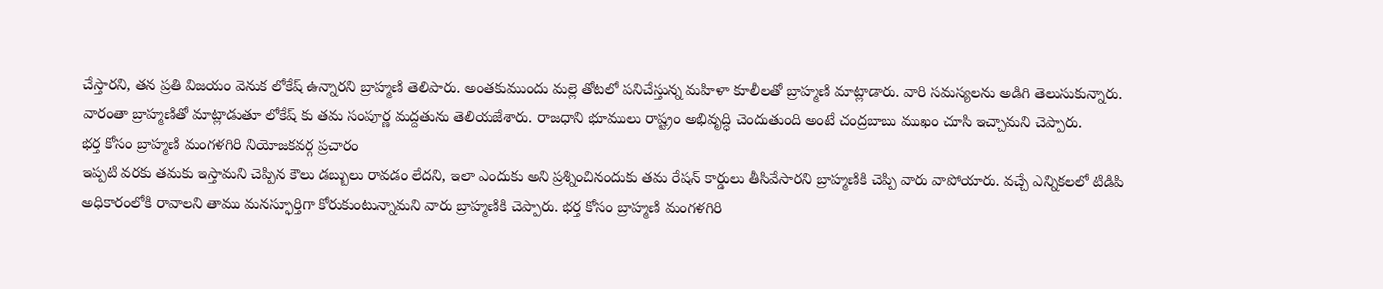చేస్తారని, తన ప్రతి విజయం వెనుక లోకేష్ ఉన్నారని బ్రాహ్మణి తెలిపారు. అంతకుముందు మల్లె తోటలో పనిచేస్తున్న మహిళా కూలీలతో బ్రాహ్మణి మాట్లాడారు. వారి సమస్యలను అడిగి తెలుసుకున్నారు. వారంతా బ్రాహ్మణితో మాట్లాడుతూ లోకేష్ కు తమ సంపూర్ణ మద్దతును తెలియజేశారు. రాజధాని భూములు రాష్ట్రం అభివృద్ధి చెందుతుంది అంటే చంద్రబాబు ముఖం చూసి ఇచ్చామని చెప్పారు.
భర్త కోసం బ్రాహ్మణి మంగళగిరి నియోజకవర్గ ప్రచారం
ఇప్పటి వరకు తమకు ఇస్తామని చెప్పిన కౌలు డబ్బులు రావడం లేదని, ఇలా ఎందుకు అని ప్రశ్నించినందుకు తమ రేషన్ కార్డులు తీసివేసారని బ్రాహ్మణికి చెప్పి వారు వాపోయారు. వచ్చే ఎన్నికలలో టిడిపి అధికారంలోకి రావాలని తాము మనస్ఫూర్తిగా కోరుకుంటున్నామని వారు బ్రాహ్మణికి చెప్పారు. భర్త కోసం బ్రాహ్మణి మంగళగిరి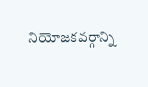నియోజకవర్గాన్ని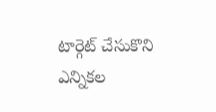టార్గెట్ చేసుకొని ఎన్నికల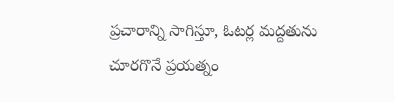ప్రచారాన్ని సాగిస్తూ, ఓటర్ల మద్దతును చూరగొనే ప్రయత్నం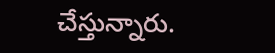చేస్తున్నారు.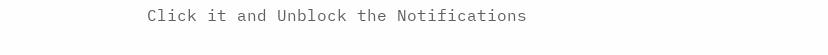Click it and Unblock the Notifications